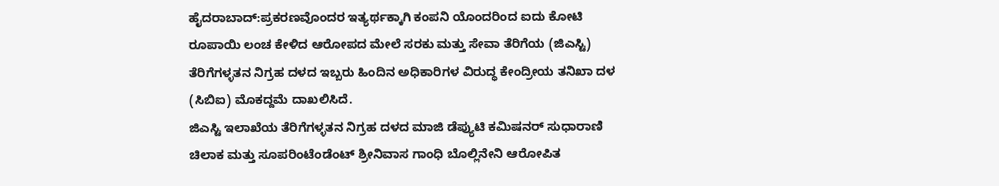ಹೈದರಾಬಾದ್:ಪ್ರಕರಣವೊಂದರ ಇತ್ಯರ್ಥಕ್ಕಾಗಿ ಕಂಪನಿ ಯೊಂದರಿಂದ ಐದು ಕೋಟಿ ರೂಪಾಯಿ ಲಂಚ ಕೇಳಿದ ಆರೋಪದ ಮೇಲೆ ಸರಕು ಮತ್ತು ಸೇವಾ ತೆರಿಗೆಯ (ಜಿಎಸ್ಟಿ) ತೆರಿಗೆಗಳ್ಳತನ ನಿಗ್ರಹ ದಳದ ಇಬ್ಬರು ಹಿಂದಿನ ಅಧಿಕಾರಿಗಳ ವಿರುದ್ಧ ಕೇಂದ್ರೀಯ ತನಿಖಾ ದಳ (ಸಿಬಿಐ) ಮೊಕದ್ದಮೆ ದಾಖಲಿಸಿದೆ.
ಜಿಎಸ್ಟಿ ಇಲಾಖೆಯ ತೆರಿಗೆಗಳ್ಳತನ ನಿಗ್ರಹ ದಳದ ಮಾಜಿ ಡೆಪ್ಯುಟಿ ಕಮಿಷನರ್ ಸುಧಾರಾಣಿ ಚಿಲಾಕ ಮತ್ತು ಸೂಪರಿಂಟೆಂಡೆಂಟ್ ಶ್ರೀನಿವಾಸ ಗಾಂಧಿ ಬೊಲ್ಲಿನೇನಿ ಆರೋಪಿತ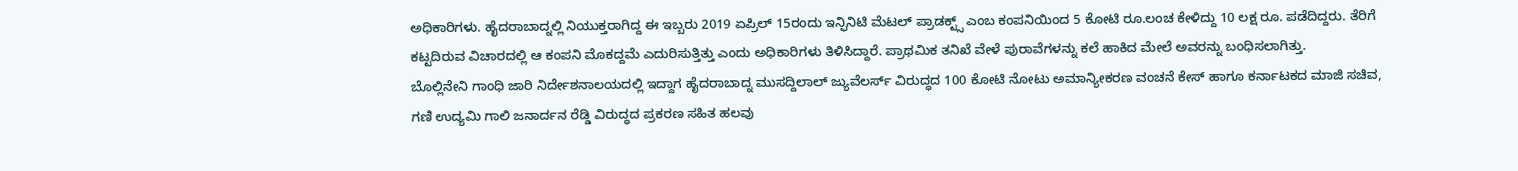ಅಧಿಕಾರಿಗಳು. ಹೈದರಾಬಾದ್ನಲ್ಲಿ ನಿಯುಕ್ತರಾಗಿದ್ದ ಈ ಇಬ್ಬರು 2019 ಏಪ್ರಿಲ್ 15ರಂದು ಇನ್ಫಿನಿಟಿ ಮೆಟಲ್ ಪ್ರಾಡಕ್ಟ್ಸ್ ಎಂಬ ಕಂಪನಿಯಿಂದ 5 ಕೋಟಿ ರೂ.ಲಂಚ ಕೇಳಿದ್ದು 10 ಲಕ್ಷ ರೂ. ಪಡೆದಿದ್ದರು. ತೆರಿಗೆ ಕಟ್ಟದಿರುವ ವಿಚಾರದಲ್ಲಿ ಆ ಕಂಪನಿ ಮೊಕದ್ದಮೆ ಎದುರಿಸುತ್ತಿತ್ತು ಎಂದು ಅಧಿಕಾರಿಗಳು ತಿಳಿಸಿದ್ದಾರೆ. ಪ್ರಾಥಮಿಕ ತನಿಖೆ ವೇಳೆ ಪುರಾವೆಗಳನ್ನು ಕಲೆ ಹಾಕಿದ ಮೇಲೆ ಅವರನ್ನು ಬಂಧಿಸಲಾಗಿತ್ತು.
ಬೊಲ್ಲಿನೇನಿ ಗಾಂಧಿ ಜಾರಿ ನಿರ್ದೇಶನಾಲಯದಲ್ಲಿ ಇದ್ದಾಗ ಹೈದರಾಬಾದ್ನ ಮುಸದ್ದಿಲಾಲ್ ಜ್ಯುವೆಲರ್ಸ್ ವಿರುದ್ಧದ 100 ಕೋಟಿ ನೋಟು ಅಮಾನ್ಯೀಕರಣ ವಂಚನೆ ಕೇಸ್ ಹಾಗೂ ಕರ್ನಾಟಕದ ಮಾಜಿ ಸಚಿವ, ಗಣಿ ಉದ್ಯಮಿ ಗಾಲಿ ಜನಾರ್ದನ ರೆಡ್ಡಿ ವಿರುದ್ಧದ ಪ್ರಕರಣ ಸಹಿತ ಹಲವು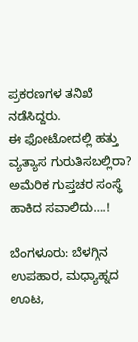ಪ್ರಕರಣಗಳ ತನಿಖೆ ನಡೆಸಿದ್ದರು.
ಈ ಫೋಟೋದಲ್ಲಿ ಹತ್ತು ವ್ಯತ್ಯಾಸ ಗುರುತಿಸಬಲ್ಲಿರಾ? ಅಮೆರಿಕ ಗುಪ್ತಚರ ಸಂಸ್ಥೆ ಹಾಕಿದ ಸವಾಲಿದು….!

ಬೆಂಗಳೂರು: ಬೆಳಗ್ಗಿನ ಉಪಹಾರ, ಮಧ್ಯಾಹ್ನದ ಊಟ,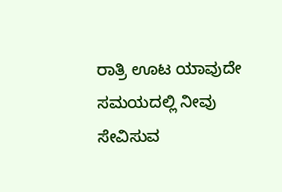ರಾತ್ರಿ ಊಟ ಯಾವುದೇ ಸಮಯದಲ್ಲಿ ನೀವು ಸೇವಿಸುವ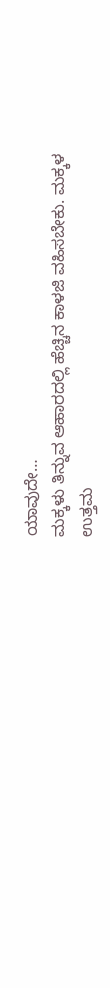ಯಾವುದೇ…
ಮಕ್ಕಳು ತಿನ್ನುವ ಆಹಾರದಲ್ಲಿ ಹೆಚ್ಚಿನ ಕಾಳಜಿ ವಹಿಸಬೇಕು. ಮಕ್ಕಳ ಉತ್ತಮ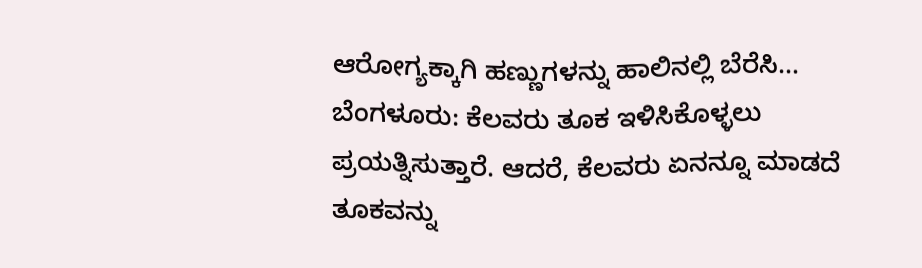ಆರೋಗ್ಯಕ್ಕಾಗಿ ಹಣ್ಣುಗಳನ್ನು ಹಾಲಿನಲ್ಲಿ ಬೆರೆಸಿ…
ಬೆಂಗಳೂರು: ಕೆಲವರು ತೂಕ ಇಳಿಸಿಕೊಳ್ಳಲು ಪ್ರಯತ್ನಿಸುತ್ತಾರೆ. ಆದರೆ, ಕೆಲವರು ಏನನ್ನೂ ಮಾಡದೆ ತೂಕವನ್ನು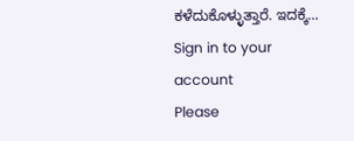ಕಳೆದುಕೊಳ್ಳುತ್ತಾರೆ. ಇದಕ್ಕೆ…
Sign in to your account
Please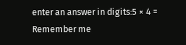enter an answer in digits:5 × 4 =
Remember me